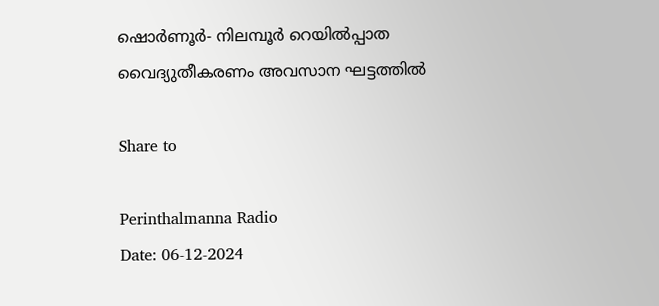ഷൊർണൂർ- നിലമ്പൂർ റെയിൽപ്പാത വൈദ്യുതീകരണം അവസാന ഘട്ടത്തിൽ

Share to

Perinthalmanna Radio
Date: 06-12-2024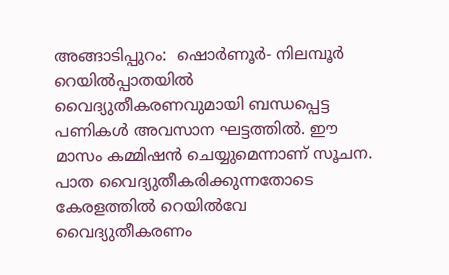അങ്ങാടിപ്പുറം:  ഷൊർണൂർ- നിലമ്പൂർ റെയിൽപ്പാതയിൽ വൈദ്യുതീകരണവുമായി ബന്ധപ്പെട്ട പണികൾ അവസാന ഘട്ടത്തിൽ. ഈ മാസം കമ്മിഷൻ ചെയ്യുമെന്നാണ് സൂചന. പാത വൈദ്യുതീകരിക്കുന്നതോടെ കേരളത്തിൽ റെയിൽവേ വൈദ്യുതീകരണം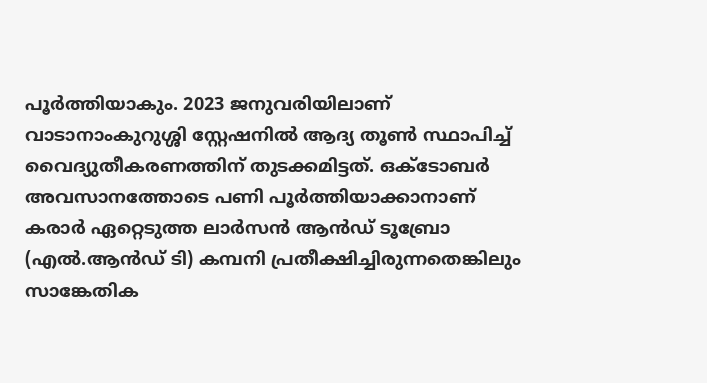പൂർത്തിയാകും. 2023 ജനുവരിയിലാണ് വാടാനാംകുറുശ്ശി സ്റ്റേഷനിൽ ആദ്യ തൂൺ സ്ഥാപിച്ച് വൈദ്യുതീകരണത്തിന് തുടക്കമിട്ടത്. ഒക്ടോബർ അവസാനത്തോടെ പണി പൂർത്തിയാക്കാനാണ് കരാർ ഏറ്റെടുത്ത ലാർസൻ ആൻഡ് ടൂബ്രോ (എൽ.ആൻഡ്‌ ടി) കമ്പനി പ്രതീക്ഷിച്ചിരുന്നതെങ്കിലും സാങ്കേതിക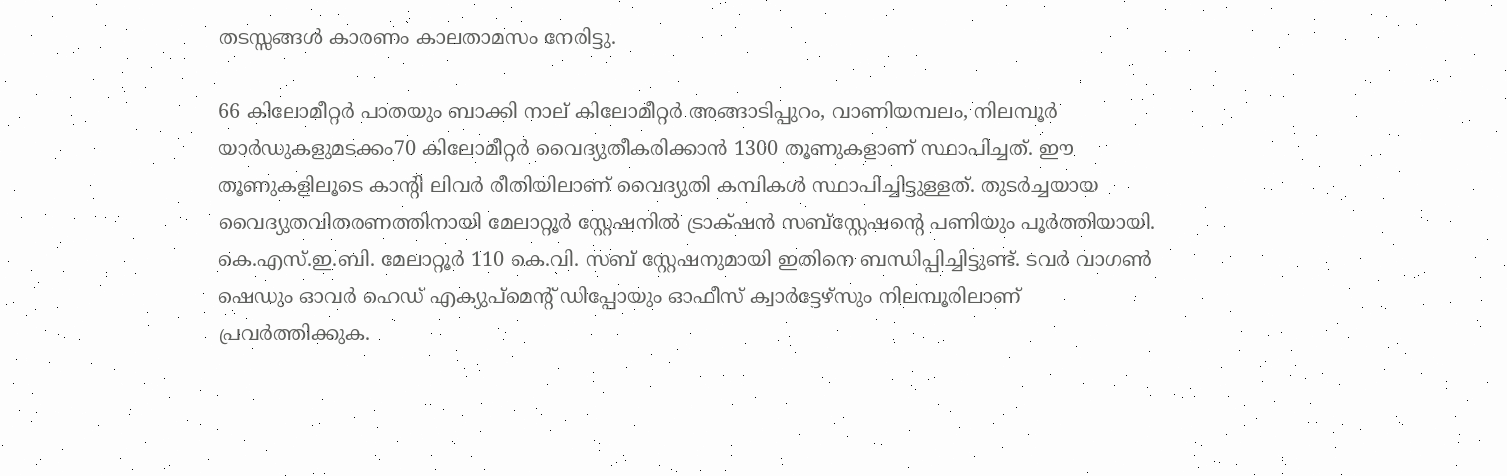തടസ്സങ്ങൾ കാരണം കാലതാമസം നേരിട്ടു.

66 കിലോമീറ്റർ പാതയും ബാക്കി നാല് കിലോമീറ്റർ അങ്ങാടിപ്പുറം, വാണിയമ്പലം, നിലമ്പൂർ യാർഡുകളുമടക്കം70 കിലോമീറ്റർ വൈദ്യുതീകരിക്കാൻ 1300 തൂണുകളാണ് സ്ഥാപിച്ചത്. ഈ തൂണുകളിലൂടെ കാന്റി ലിവർ രീതിയിലാണ് വൈദ്യുതി കമ്പികൾ സ്ഥാപിച്ചിട്ടുള്ളത്. തുടർച്ചയായ വൈദ്യുതവിതരണത്തിനായി മേലാറ്റൂർ സ്റ്റേഷനിൽ ട്രാക്‌ഷൻ സബ്‌സ്റ്റേഷന്റെ പണിയും പൂർത്തിയായി. കെ.എസ്.ഇ.ബി. മേലാറ്റൂർ 110 കെ.വി. സബ് സ്റ്റേഷനുമായി ഇതിനെ ബന്ധിപ്പിച്ചിട്ടുണ്ട്. ടവർ വാഗൺ ഷെഡും ഓവർ ഹെഡ് എക്യുപ്‌മെന്റ് ഡിപ്പോയും ഓഫീസ് ക്വാർട്ടേഴ്‌സും നിലമ്പൂരിലാണ് പ്രവർത്തിക്കുക.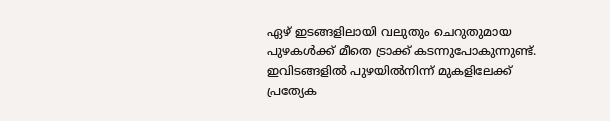ഏഴ് ഇടങ്ങളിലായി വലുതും ചെറുതുമായ പുഴകൾക്ക് മീതെ ട്രാക്ക് കടന്നുപോകുന്നുണ്ട്. ഇവിടങ്ങളിൽ പുഴയിൽനിന്ന് മുകളിലേക്ക് പ്രത്യേക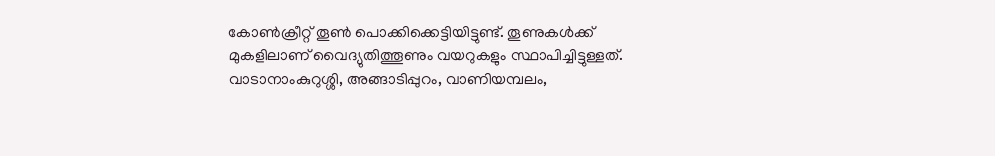കോൺക്രീറ്റ് തൂൺ പൊക്കിക്കെട്ടിയിട്ടുണ്ട്. തൂണുകൾക്ക് മുകളിലാണ് വൈദ്യുതിത്തൂണും വയറുകളും സ്ഥാപിച്ചിട്ടുള്ളത്. വാടാനാംകുറുശ്ശി, അങ്ങാടിപ്പുറം, വാണിയമ്പലം,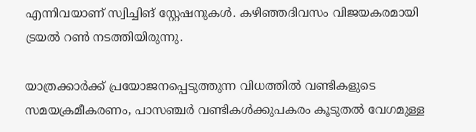എന്നിവയാണ് സ്വിച്ചിങ് സ്റ്റേഷനുകൾ. കഴിഞ്ഞദിവസം വിജയകരമായി ട്രയൽ റൺ നടത്തിയിരുന്നു.

യാത്രക്കാർക്ക് പ്രയോജനപ്പെടുത്തുന്ന വിധത്തിൽ വണ്ടികളുടെ സമയക്രമീകരണം, പാസഞ്ചർ വണ്ടികൾക്കുപകരം കൂടുതൽ വേഗമുള്ള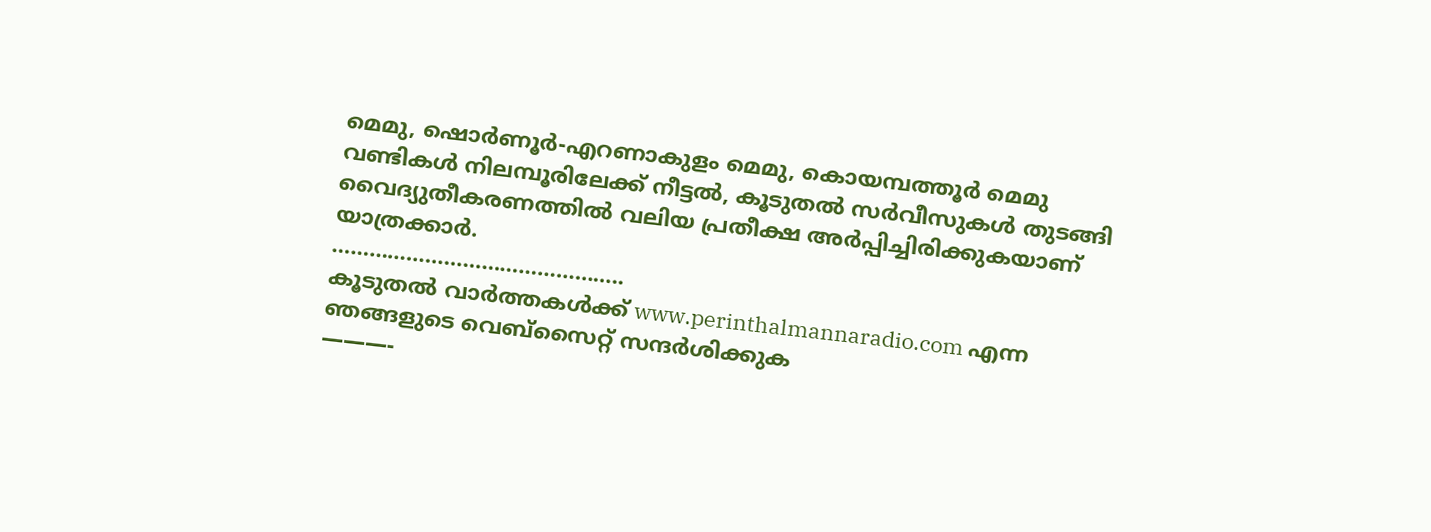മെമു, ഷൊർണൂർ-എറണാകുളം മെമു, കൊയമ്പത്തൂർ മെമു വണ്ടികൾ നിലമ്പൂരിലേക്ക് നീട്ടൽ, കൂടുതൽ സർവീസുകൾ തുടങ്ങി വൈദ്യുതീകരണത്തിൽ വലിയ പ്രതീക്ഷ അർപ്പിച്ചിരിക്കുകയാണ് യാത്രക്കാർ.
………………………………………..
കൂടുതൽ വാർത്തകൾക്ക് www.perinthalmannaradio.com എന്ന ഞങ്ങളുടെ വെബ്സൈറ്റ് സന്ദര്‍ശിക്കുക
———-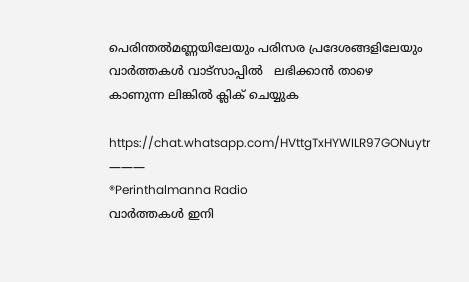പെരിന്തൽമണ്ണയിലേയും പരിസര പ്രദേശങ്ങളിലേയും വാർത്തകൾ വാട്സാപ്പിൽ   ലഭിക്കാൻ താഴെ കാണുന്ന ലിങ്കിൽ ക്ലിക് ചെയ്യുക

https://chat.whatsapp.com/HVttgTxHYWILR97GONuytr
———
®Perinthalmanna Radio
വാർത്തകൾ ഇനി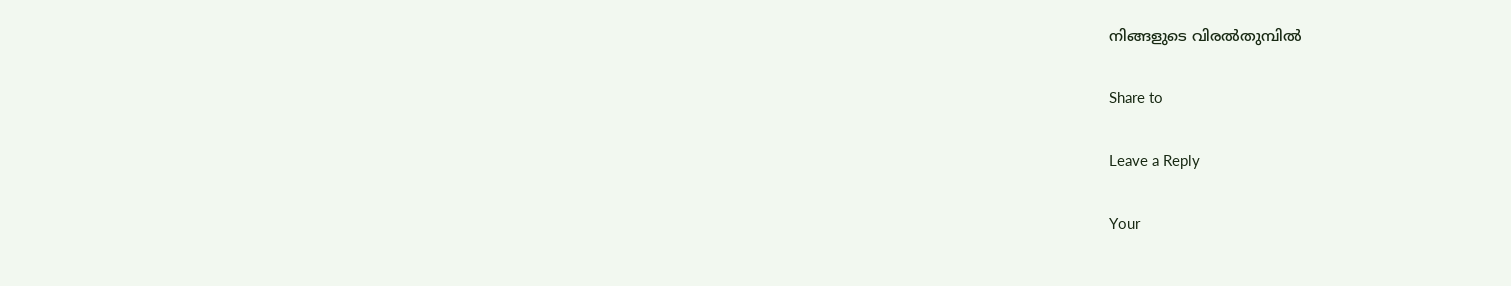നിങ്ങളുടെ വിരൽതുമ്പിൽ

Share to

Leave a Reply

Your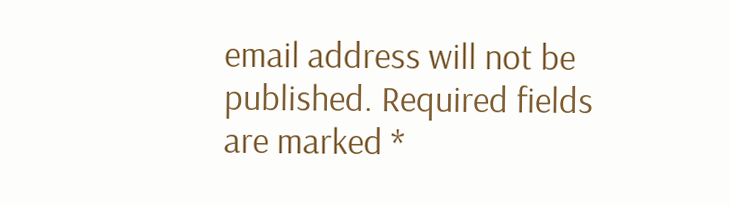email address will not be published. Required fields are marked *